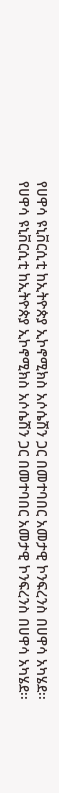የሀዋሳ ዩኒቨርሲቲ ከኢትዮጵያ ኢኮኖሚክስ አሶሴሽን ጋር በመተባበር አመታዊ ኮንፍረንስ በሀዋሳ አካሄደ፡፡
የሀዋሳ ዩኒቨርሲቲ ከኢትዮጵያ ኢኮኖሚክስ አሶሴሽን ጋር በመተባበር አመታዊ ኮንፍረንስ በሀዋሳ አካሄደ፡፡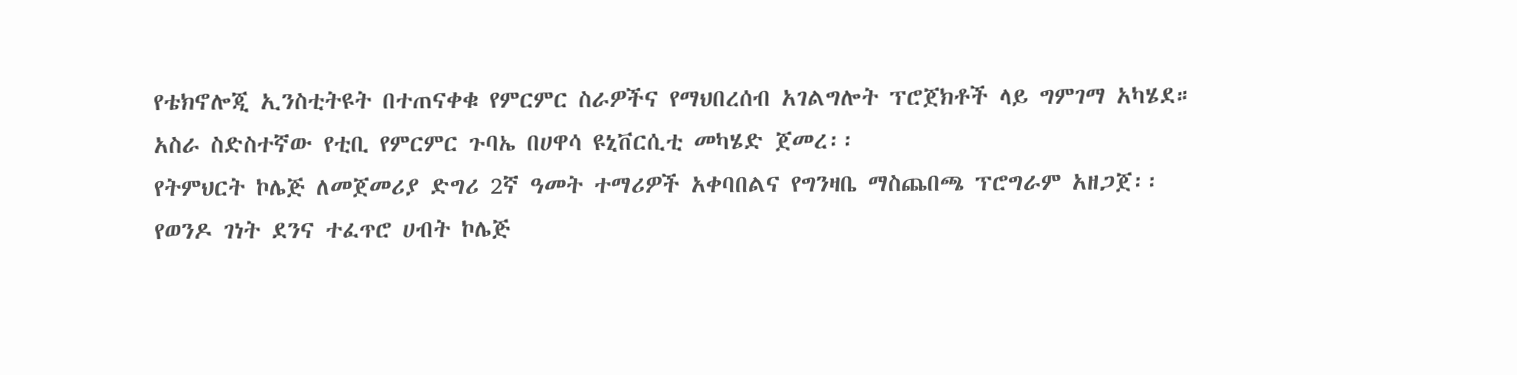የቴክኖሎጂ ኢንስቲትዩት በተጠናቀቁ የምርምር ስራዎችና የማህበረሰብ አገልግሎት ፕሮጀክቶች ላይ ግምገማ አካሄደ።
አስራ ስድስተኛው የቲቢ የምርምር ጉባኤ በሀዋሳ ዩኒቨርሲቲ መካሄድ ጀመረ፡፡
የትምህርት ኮሌጅ ለመጀመሪያ ድግሪ 2ኛ ዓመት ተማሪዎች አቀባበልና የግንዛቤ ማስጨበጫ ፕሮግራም አዘጋጀ፡፡
የወንዶ ገነት ደንና ተፈጥሮ ሀብት ኮሌጅ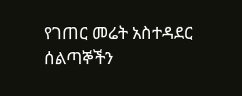የገጠር መሬት አስተዳደር ሰልጣኞችን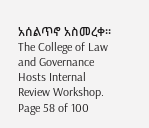አሰልጥኖ አስመረቀ፡፡
The College of Law and Governance Hosts Internal Review Workshop.
Page 58 of 100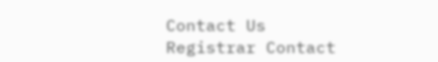Contact Us
Registrar Contact